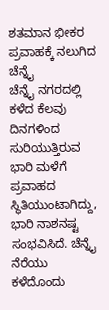ಶತಮಾನ ಭೀಕರ ಪ್ರವಾಹಕ್ಕೆ ನಲುಗಿದ ಚೆನ್ನೈ
ಚೆನ್ನೈ ನಗರದಲ್ಲಿ ಕಳೆದ ಕೆಲವು ದಿನಗಳಿಂದ ಸುರಿಯುತ್ತಿರುವ ಭಾರಿ ಮಳೆಗೆ ಪ್ರವಾಹದ ಸ್ಥಿತಿಯುಂಟಾಗಿದ್ದು, ಭಾರಿ ನಾಶನಷ್ಟ ಸಂಭವಿಸಿದೆ. ಚೆನ್ನೈ ನೆರೆಯು ಕಳೆದೊಂದು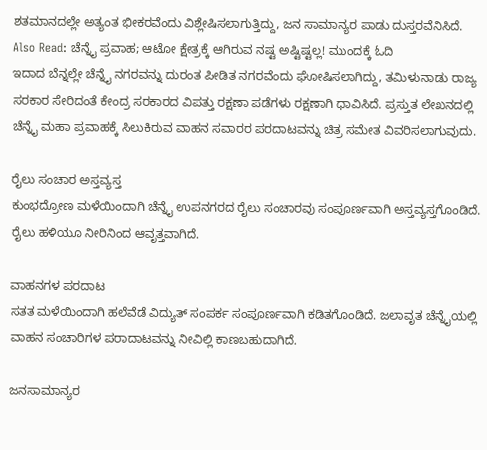ಶತಮಾನದಲ್ಲೇ ಅತ್ಯಂತ ಭೀಕರವೆಂದು ವಿಶ್ಲೇಷಿಸಲಾಗುತ್ತಿದ್ದು, ಜನ ಸಾಮಾನ್ಯರ ಪಾಡು ದುಸ್ತರವೆನಿಸಿದೆ.
Also Read: ಚೆನ್ನೈ ಪ್ರವಾಹ; ಆಟೋ ಕ್ಷೇತ್ರಕ್ಕೆ ಆಗಿರುವ ನಷ್ಟ ಅಷ್ಟಿಷ್ಟಲ್ಲ! ಮುಂದಕ್ಕೆ ಓದಿ
ಇದಾದ ಬೆನ್ನಲ್ಲೇ ಚೆನ್ನೈ ನಗರವನ್ನು ದುರಂತ ಪೀಡಿತ ನಗರವೆಂದು ಘೋಷಿಸಲಾಗಿದ್ದು, ತಮಿಳುನಾಡು ರಾಜ್ಯ ಸರಕಾರ ಸೇರಿದಂತೆ ಕೇಂದ್ರ ಸರಕಾರದ ವಿಪತ್ತು ರಕ್ಷಣಾ ಪಡೆಗಳು ರಕ್ಷಣಾಗಿ ಧಾವಿಸಿದೆ. ಪ್ರಸ್ತುತ ಲೇಖನದಲ್ಲಿ ಚೆನ್ನೈ ಮಹಾ ಪ್ರವಾಹಕ್ಕೆ ಸಿಲುಕಿರುವ ವಾಹನ ಸವಾರರ ಪರದಾಟವನ್ನು ಚಿತ್ರ ಸಮೇತ ವಿವರಿಸಲಾಗುವುದು.

ರೈಲು ಸಂಚಾರ ಅಸ್ತವ್ಯಸ್ತ
ಕುಂಭದ್ರೋಣ ಮಳೆಯಿಂದಾಗಿ ಚೆನ್ನೈ ಉಪನಗರದ ರೈಲು ಸಂಚಾರವು ಸಂಪೂರ್ಣವಾಗಿ ಅಸ್ತವ್ಯಸ್ತಗೊಂಡಿದೆ. ರೈಲು ಹಳಿಯೂ ನೀರಿನಿಂದ ಆವೃತ್ತವಾಗಿದೆ.

ವಾಹನಗಳ ಪರದಾಟ
ಸತತ ಮಳೆಯಿಂದಾಗಿ ಹಲೆವೆಡೆ ವಿದ್ಯುತ್ ಸಂಪರ್ಕ ಸಂಪೂರ್ಣವಾಗಿ ಕಡಿತಗೊಂಡಿದೆ. ಜಲಾವೃತ ಚೆನ್ನೈಯಲ್ಲಿ ವಾಹನ ಸಂಚಾರಿಗಳ ಪರಾದಾಟವನ್ನು ನೀವಿಲ್ಲಿ ಕಾಣಬಹುದಾಗಿದೆ.

ಜನಸಾಮಾನ್ಯರ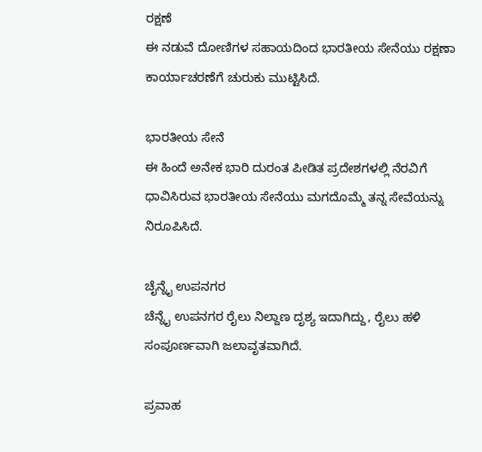ರಕ್ಷಣೆ
ಈ ನಡುವೆ ದೋಣಿಗಳ ಸಹಾಯದಿಂದ ಭಾರತೀಯ ಸೇನೆಯು ರಕ್ಷಣಾ ಕಾರ್ಯಾಚರಣೆಗೆ ಚುರುಕು ಮುಟ್ಟಿಸಿದೆ.

ಭಾರತೀಯ ಸೇನೆ
ಈ ಹಿಂದೆ ಅನೇಕ ಭಾರಿ ದುರಂತ ಪೀಡಿತ ಪ್ರದೇಶಗಳಲ್ಲಿ ನೆರವಿಗೆ ಧಾವಿಸಿರುವ ಭಾರತೀಯ ಸೇನೆಯು ಮಗದೊಮ್ಮೆ ತನ್ನ ಸೇವೆಯನ್ನು ನಿರೂಪಿಸಿದೆ.

ಚೈನ್ನೈ ಉಪನಗರ
ಚೆನ್ನೈ ಉಪನಗರ ರೈಲು ನಿಲ್ದಾಣ ದೃಶ್ಯ ಇದಾಗಿದ್ದು, ರೈಲು ಹಳಿ ಸಂಪೂರ್ಣವಾಗಿ ಜಲಾವೃತವಾಗಿದೆ.

ಪ್ರವಾಹ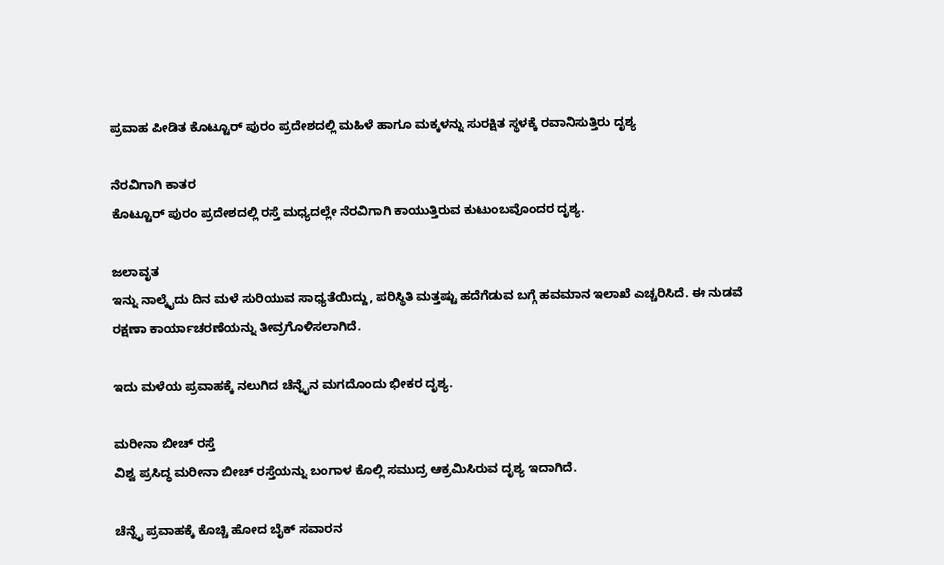ಪ್ರವಾಹ ಪೀಡಿತ ಕೊಟ್ಟೂರ್ ಪುರಂ ಪ್ರದೇಶದಲ್ಲಿ ಮಹಿಳೆ ಹಾಗೂ ಮಕ್ಕಳನ್ನು ಸುರಕ್ಷಿತ ಸ್ಥಳಕ್ಕೆ ರವಾನಿಸುತ್ತಿರು ದೃಶ್ಯ

ನೆರವಿಗಾಗಿ ಕಾತರ
ಕೊಟ್ಟೂರ್ ಪುರಂ ಪ್ರದೇಶದಲ್ಲಿ ರಸ್ತೆ ಮಧ್ಯದಲ್ಲೇ ನೆರವಿಗಾಗಿ ಕಾಯುತ್ತಿರುವ ಕುಟುಂಬವೊಂದರ ದೃಶ್ಯ.

ಜಲಾವೃತ
ಇನ್ನು ನಾಲ್ಕೈದು ದಿನ ಮಳೆ ಸುರಿಯುವ ಸಾಧ್ಯತೆಯಿದ್ದು, ಪರಿಸ್ಥಿತಿ ಮತ್ತಷ್ಟು ಹದೆಗೆಡುವ ಬಗ್ಗೆ ಹವಮಾನ ಇಲಾಖೆ ಎಚ್ಚರಿಸಿದೆ. ಈ ನುಡವೆ ರಕ್ಷಣಾ ಕಾರ್ಯಾಚರಣೆಯನ್ನು ತೀವ್ರಗೊಳಿಸಲಾಗಿದೆ.

ಇದು ಮಳೆಯ ಪ್ರವಾಹಕ್ಕೆ ನಲುಗಿದ ಚೆನ್ನೈನ ಮಗದೊಂದು ಭೀಕರ ದೃಶ್ಯ.

ಮರೀನಾ ಬೀಚ್ ರಸ್ತೆ
ವಿಶ್ವ ಪ್ರಸಿದ್ಧ ಮರೀನಾ ಬೀಚ್ ರಸ್ತೆಯನ್ನು ಬಂಗಾಳ ಕೊಲ್ಲಿ ಸಮುದ್ರ ಆಕ್ರಮಿಸಿರುವ ದೃಶ್ಯ ಇದಾಗಿದೆ.

ಚೆನ್ನೈ ಪ್ರವಾಹಕ್ಕೆ ಕೊಚ್ಚಿ ಹೋದ ಬೈಕ್ ಸವಾರನ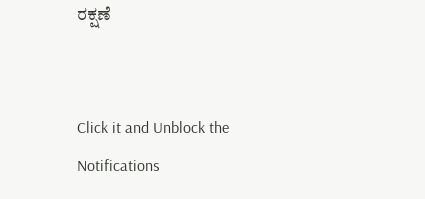ರಕ್ಷಣೆ


Click it and Unblock the Notifications